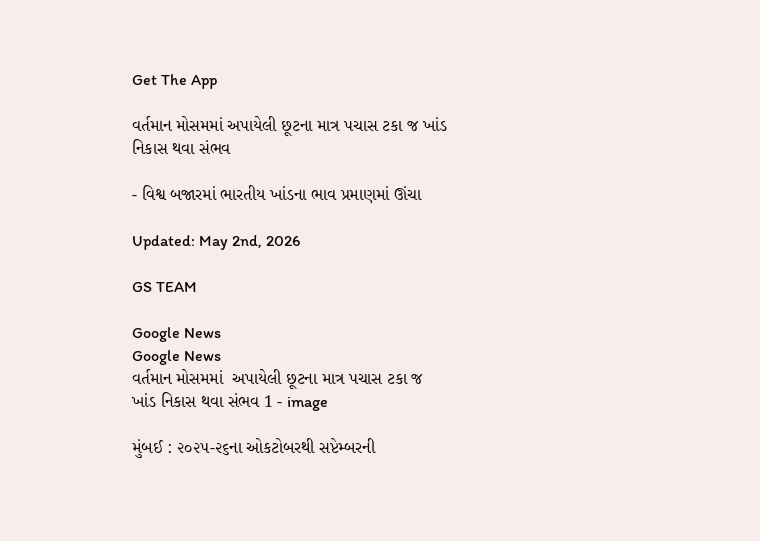Get The App

વર્તમાન મોસમમાં અપાયેલી છૂટના માત્ર પચાસ ટકા જ ખાંડ નિકાસ થવા સંભવ

- વિશ્વ બજારમાં ભારતીય ખાંડના ભાવ પ્રમાણમાં ઊંચા

Updated: May 2nd, 2026

GS TEAM

Google News
Google News
વર્તમાન મોસમમાં  અપાયેલી છૂટના માત્ર પચાસ ટકા જ ખાંડ નિકાસ થવા સંભવ 1 - image

મુંબઈ : ૨૦૨૫-૨૬ના ઓકટોબરથી સપ્ટેમ્બરની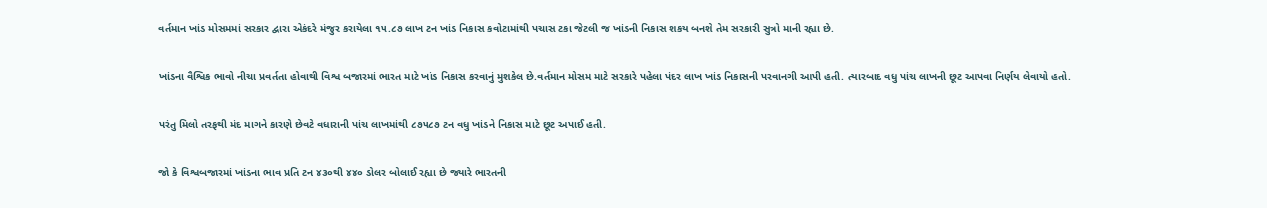વર્તમાન ખાંડ મોસમમાં સરકાર દ્વારા એકંદરે મંજુર કરાયેલા ૧૫.૮૭ લાખ ટન ખાંડ નિકાસ કવોટામાંથી પચાસ ટકા જેટલી જ ખાંડની નિકાસ શકય બનશે તેમ સરકારી સુત્રો માની રહ્યા છે.

ખાંડના વૈશ્વિક ભાવો નીચા પ્રવર્તતા હોવાથી વિશ્વ બજારમાં ભારત માટે ખાંડ નિકાસ કરવાનું મુશકેલ છે.વર્તમાન મોસમ માટે સરકારે પહેલા પંદર લાખ ખાંડ નિકાસની પરવાનગી આપી હતી. ત્યારબાદ વધુ પાંચ લાખની છૂટ આપવા નિર્ણય લેવાયો હતો.

પરંતુ મિલો તરફથી મંદ માગને કારણે છેવટે વધારાની પાંચ લાખમાંથી ૮૭૫૮૭ ટન વધુ ખાંડને નિકાસ માટે છૂટ અપાઈ હતી.

જો કે વિશ્વબજારમાં ખાંડના ભાવ પ્રતિ ટન ૪૩૦થી ૪૪૦ ડોલર બોલાઈ રહ્યા છે જ્યારે ભારતની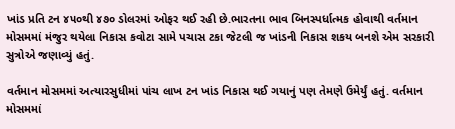ખાંડ પ્રતિ ટન ૪૫૦થી ૪૭૦ ડોલરમાં ઓફર થઈ રહી છે.ભારતના ભાવ બિનસ્પર્ધાત્મક હોવાથી વર્તમાન મોસમમાં મંજુર થયેલા નિકાસ કવોટા સામે પચાસ ટકા જેટલી જ ખાંડની નિકાસ શકય બનશે એમ સરકારી સુત્રોએ જણાવ્યું હતું.

વર્તમાન મોસમમાં અત્યારસુધીમાં પાંચ લાખ ટન ખાંડ નિકાસ થઈ ગયાનું પણ તેમણે ઉમેર્યું હતું. વર્તમાન મોસમમાં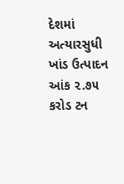દેશમાં અત્યારસુધી ખાંડ ઉત્પાદન આંક ૨.૭૫ કરોડ ટન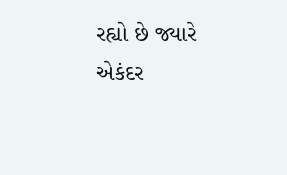રહ્યો છે જ્યારે એકંદર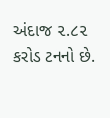અંદાજ ૨.૮૨ કરોડ ટનનો છે.